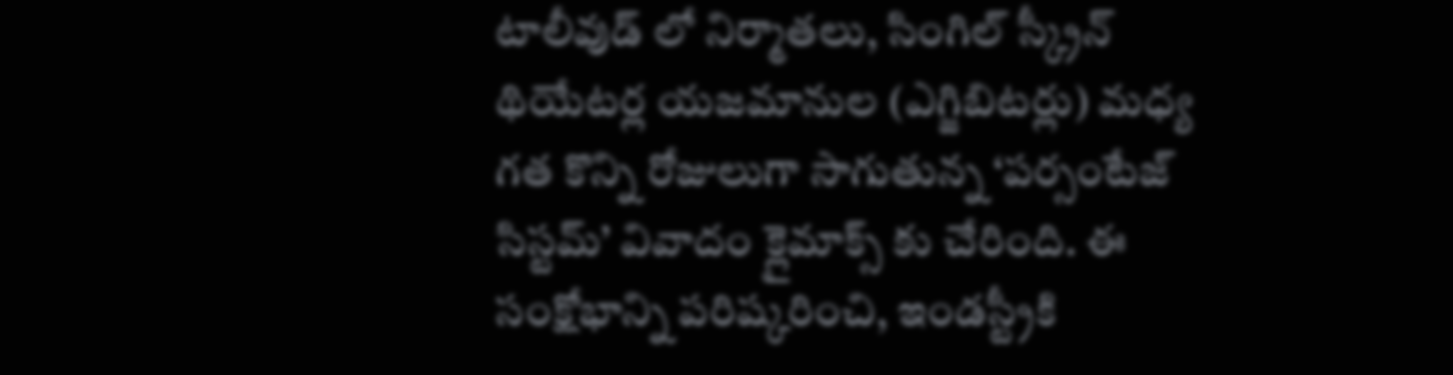టాలీవుడ్ లో నిర్మాతలు, సింగిల్ స్క్రీన్ థియేటర్ల యజమానుల (ఎగ్జిబిటర్లు) మధ్య గత కొన్ని రోజులుగా సాగుతున్న ‘పర్సంటేజ్ సిస్టమ్’ వివాదం క్లైమాక్స్ కు చేరింది. ఈ సంక్షోభాన్ని పరిష్కరించి, ఇండస్ట్రీకి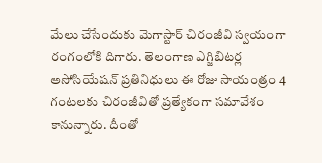మేలు చేసేందుకు మెగాస్టార్ చిరంజీవి స్వయంగా రంగంలోకి దిగారు. తెలంగాణ ఎగ్జిబిటర్ల అసోసియేషన్ ప్రతినిధులు ఈ రోజు సాయంత్రం 4 గంటలకు చిరంజీవితో ప్రత్యేకంగా సమావేశం కానున్నారు. దీంతో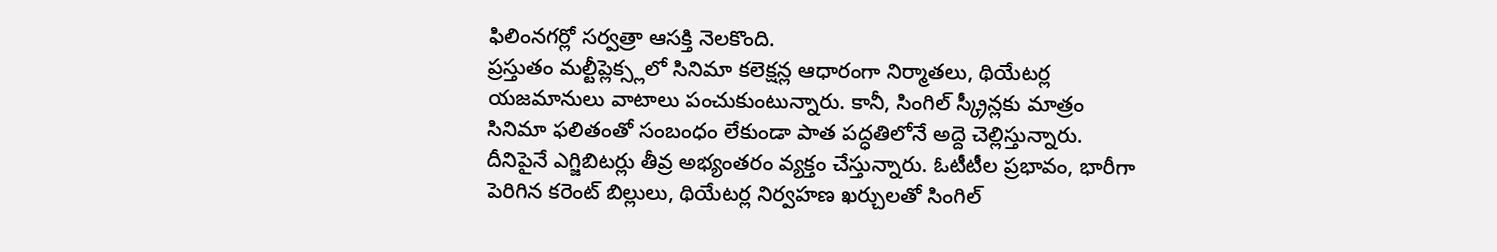ఫిలింనగర్లో సర్వత్రా ఆసక్తి నెలకొంది.
ప్రస్తుతం మల్టీప్లెక్స్లలో సినిమా కలెక్షన్ల ఆధారంగా నిర్మాతలు, థియేటర్ల యజమానులు వాటాలు పంచుకుంటున్నారు. కానీ, సింగిల్ స్క్రీన్లకు మాత్రం సినిమా ఫలితంతో సంబంధం లేకుండా పాత పద్ధతిలోనే అద్దె చెల్లిస్తున్నారు. దీనిపైనే ఎగ్జిబిటర్లు తీవ్ర అభ్యంతరం వ్యక్తం చేస్తున్నారు. ఓటీటీల ప్రభావం, భారీగా పెరిగిన కరెంట్ బిల్లులు, థియేటర్ల నిర్వహణ ఖర్చులతో సింగిల్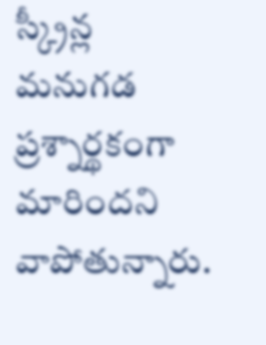స్క్రీన్ల మనుగడ ప్రశ్నార్థకంగా మారిందని వాపోతున్నారు.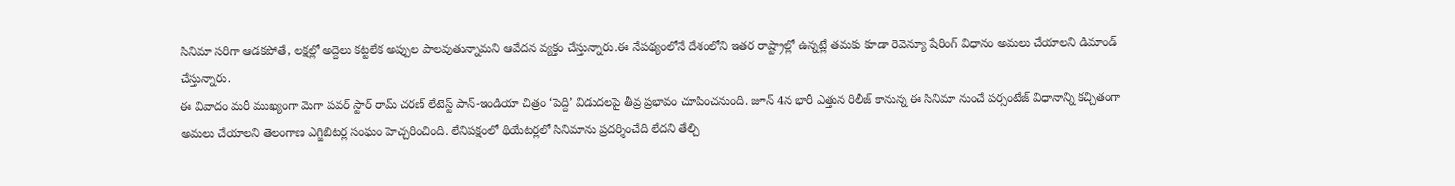సినిమా సరిగా ఆడకపోతే, లక్షల్లో అద్దెలు కట్టలేక అప్పుల పాలవుతున్నామని ఆవేదన వ్యక్తం చేస్తున్నారు.ఈ నేపథ్యంలోనే దేశంలోని ఇతర రాష్ట్రాల్లో ఉన్నట్లే తమకు కూడా రెవెన్యూ షేరింగ్ విధానం అమలు చేయాలని డిమాండ్ చేస్తున్నారు.
ఈ వివాదం మరీ ముఖ్యంగా మెగా పవర్ స్టార్ రామ్ చరణ్ లేటెస్ట్ పాన్-ఇండియా చిత్రం ‘పెద్ది’ విడుదలపై తీవ్ర ప్రభావం చూపించనుంది. జూన్ 4న భారీ ఎత్తున రిలీజ్ కానున్న ఈ సినిమా నుంచే పర్సంటేజ్ విధానాన్ని కచ్చితంగా అమలు చేయాలని తెలంగాణ ఎగ్జిబిటర్ల సంఘం హెచ్చరించింది. లేనిపక్షంలో థియేటర్లలో సినిమాను ప్రదర్శించేది లేదని తేల్చి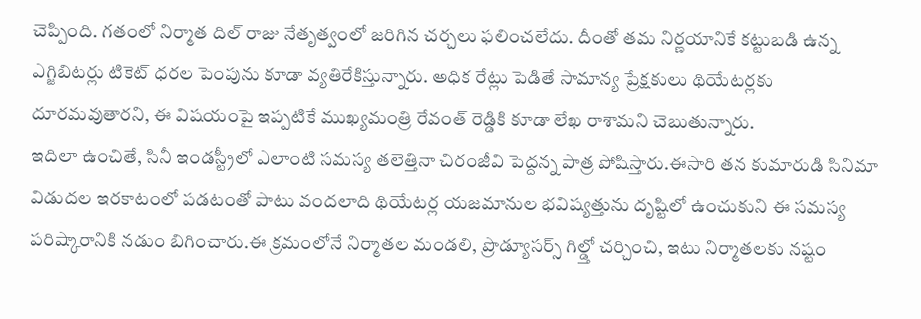చెప్పింది. గతంలో నిర్మాత దిల్ రాజు నేతృత్వంలో జరిగిన చర్చలు ఫలించలేదు. దీంతో తమ నిర్ణయానికే కట్టుబడి ఉన్న ఎగ్జిబిటర్లు టికెట్ ధరల పెంపును కూడా వ్యతిరేకిస్తున్నారు. అధిక రేట్లు పెడితే సామాన్య ప్రేక్షకులు థియేటర్లకు దూరమవుతారని, ఈ విషయంపై ఇప్పటికే ముఖ్యమంత్రి రేవంత్ రెడ్డికి కూడా లేఖ రాశామని చెబుతున్నారు.
ఇదిలా ఉంచితే, సినీ ఇండస్ట్రీలో ఎలాంటి సమస్య తలెత్తినా చిరంజీవి పెద్దన్న పాత్ర పోషిస్తారు.ఈసారి తన కుమారుడి సినిమా విడుదల ఇరకాటంలో పడటంతో పాటు వందలాది థియేటర్ల యజమానుల భవిష్యత్తును దృష్టిలో ఉంచుకుని ఈ సమస్య పరిష్కారానికి నడుం బిగించారు.ఈ క్రమంలోనే నిర్మాతల మండలి, ప్రొడ్యూసర్స్ గిల్డ్తో చర్చించి, ఇటు నిర్మాతలకు నష్టం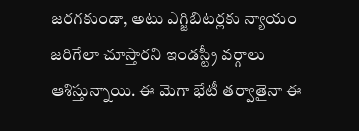జరగకుండా, అటు ఎగ్జిబిటర్లకు న్యాయం జరిగేలా చూస్తారని ఇండస్ట్రీ వర్గాలు ఆశిస్తున్నాయి. ఈ మెగా భేటీ తర్వాతైనా ఈ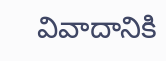వివాదానికి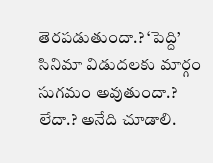తెరపడుతుందా.? ‘పెద్ది’ సినిమా విడుదలకు మార్గం సుగమం అవుతుందా.? లేదా.? అనేది చూడాలి.